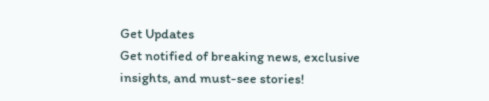Get Updates
Get notified of breaking news, exclusive insights, and must-see stories!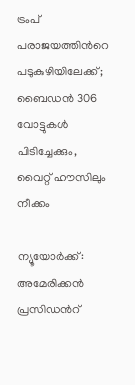ട്രംപ് പരാജയത്തിന്‍റെ പടുകുഴിയിലേക്ക്; ബൈഡന്‍ 306 വോട്ടുകള്‍ പിടിച്ചേക്കും, വൈറ്റ് ഹൗസിലും നീക്കം

ന്യൂയോര്‍ക്ക്: അമേരിക്കന്‍ പ്രസിഡന്‍റ്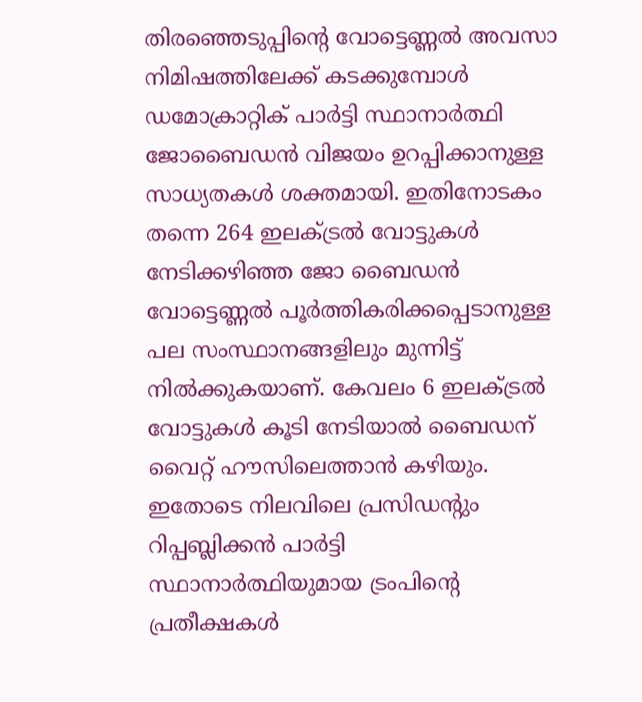തിരഞ്ഞെടുപ്പിന്‍റെ വോട്ടെണ്ണല്‍ അവസാ നിമിഷത്തിലേക്ക് കടക്കുമ്പോള്‍ ഡമോക്രാറ്റിക് പാര്‍ട്ടി സ്ഥാനാര്‍ത്ഥി ജോബൈഡന്‍ വിജയം ഉറപ്പിക്കാനുള്ള സാധ്യതകള്‍ ശക്തമായി. ഇതിനോടകം തന്നെ 264 ഇലക്ട്രല്‍ വോട്ടുകള്‍ നേടിക്കഴിഞ്ഞ ജോ ബൈഡന്‍ വോട്ടെണ്ണല്‍ പൂര്‍ത്തികരിക്കപ്പെടാനുള്ള പല സംസ്ഥാനങ്ങളിലും മുന്നിട്ട് നില്‍ക്കുകയാണ്. കേവലം 6 ഇലക്ട്രല്‍ വോട്ടുകള്‍ കൂടി നേടിയാല്‍ ബൈഡന് വൈറ്റ് ഹൗസിലെത്താന്‍ കഴിയും. ഇതോടെ നിലവിലെ പ്രസിഡന്‍റും റിപ്പബ്ലിക്കന്‍ പാര്‍ട്ടി സ്ഥാനാര്‍ത്ഥിയുമായ ട്രംപിന്‍റെ പ്രതീക്ഷകള്‍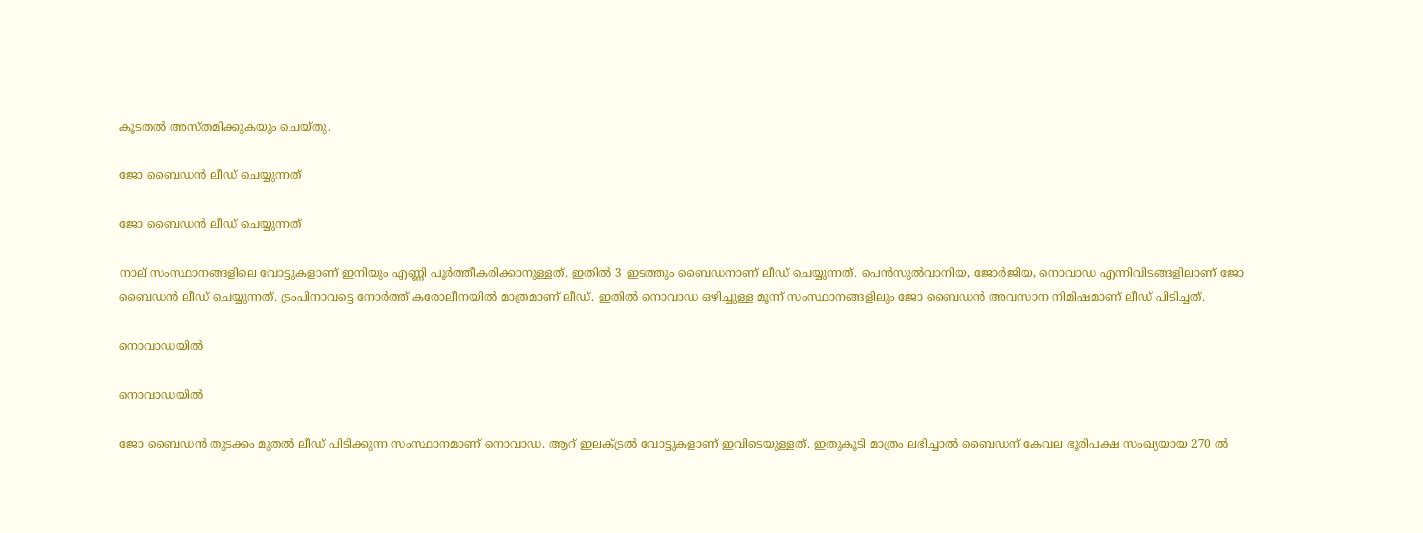കൂടതല്‍ അസ്തമിക്കുകയും ചെയ്തു.

ജോ ബൈഡന്‍ ലീഡ് ചെയ്യുന്നത്

ജോ ബൈഡന്‍ ലീഡ് ചെയ്യുന്നത്

നാല് സംസ്ഥാനങ്ങളിലെ വോട്ടുകളാണ് ഇനിയും എണ്ണി പൂര്‍ത്തീകരിക്കാനുള്ളത്. ഇതില്‍ 3 ഇടത്തും ബൈഡനാണ് ലീഡ് ചെയ്യുന്നത്. പെന്‍സുല്‍വാനിയ, ജോര്‍ജിയ, നൊവാഡ എന്നിവിടങ്ങളിലാണ് ജോ ബൈഡന്‍ ലീഡ് ചെയ്യുന്നത്. ട്രംപിനാവട്ടെ നോര്‍ത്ത് കരോലീനയില്‍ മാത്രമാണ് ലീഡ്. ഇതില്‍ നൊവാഡ ഒഴിച്ചുള്ള മൂന്ന് സംസ്ഥാനങ്ങളിലും ജോ ബൈഡന്‍ അവസാന നിമിഷമാണ് ലീഡ് പിടിച്ചത്.

നൊവാഡയില്‍

നൊവാഡയില്‍

ജോ ബൈഡന്‍ തുടക്കം മുതല്‍ ലീഡ് പിടിക്കുന്ന സംസ്ഥാനമാണ് നൊവാഡ. ആറ് ഇലക്ട്രല്‍ വോട്ടുകളാണ് ഇവിടെയുള്ളത്. ഇതുകൂടി മാത്രം ലഭിച്ചാല്‍ ബൈഡന് കേവല ഭൂരിപക്ഷ സംഖ്യയായ 270 ല്‍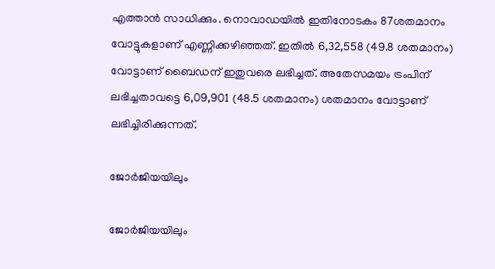എത്താന്‍ സാധിക്കും. നൊവാഡയില്‍ ഇതിനോടകം 87ശതമാനം വോട്ടുകളാണ് എണ്ണിക്കഴിഞ്ഞത്. ഇതില്‍ 6,32,558 (49.8 ശതമാനം) വോട്ടാണ് ബൈഡന് ഇതുവരെ ലഭിച്ചത്. അതേസമയം ട്രംപിന് ലഭിച്ചതാവട്ടെ 6,09,901 (48.5 ശതമാനം) ശതമാനം വോട്ടാണ് ലഭിച്ചിരിക്കുന്നത്.

ജോര്‍ജിയയിലും

ജോര്‍ജിയയിലും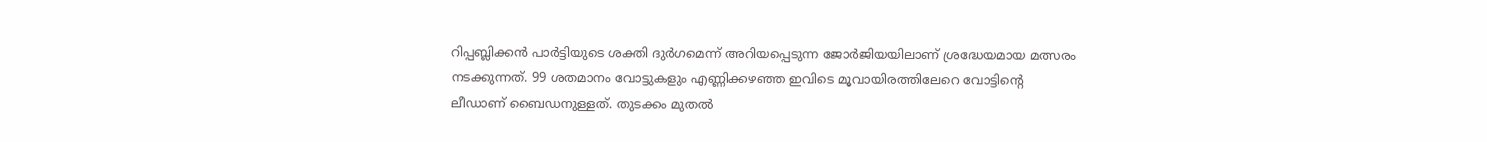റിപ്പബ്ലിക്കന്‍ പാര്‍ട്ടിയുടെ ശക്തി ദുര്‍ഗമെന്ന് അറിയപ്പെടുന്ന ജോര്‍ജിയയിലാണ് ശ്രദ്ധേയമായ മത്സരം നടക്കുന്നത്. 99 ശതമാനം വോട്ടുകളും എണ്ണിക്കഴഞ്ഞ ഇവിടെ മൂവായിരത്തിലേറെ വോട്ടിന്‍റെ ലീഡാണ് ബൈഡനുള്ളത്. തുടക്കം മുതല്‍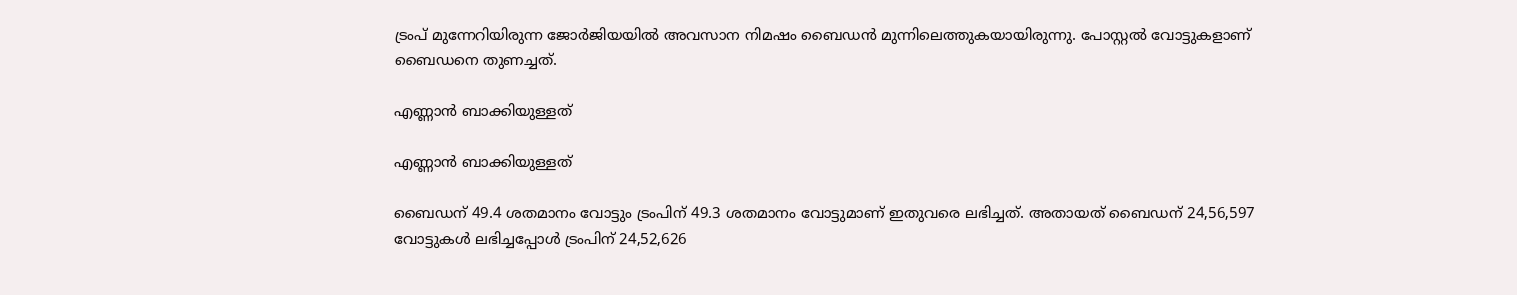ട്രംപ് മുന്നേറിയിരുന്ന ജോര്‍ജിയയില്‍ അവസാന നിമഷം ബൈഡന്‍ മുന്നിലെത്തുകയായിരുന്നു. പോസ്റ്റല്‍ വോട്ടുകളാണ് ബൈഡനെ തുണച്ചത്.

എണ്ണാന്‍ ബാക്കിയുള്ളത്

എണ്ണാന്‍ ബാക്കിയുള്ളത്

ബൈഡന് 49.4 ശതമാനം വോട്ടും ട്രംപിന് 49.3 ശതമാനം വോട്ടുമാണ് ഇതുവരെ ലഭിച്ചത്. അതായത് ബൈഡന് 24,56,597 വോട്ടുകള്‍ ലഭിച്ചപ്പോള്‍ ട്രംപിന് 24,52,626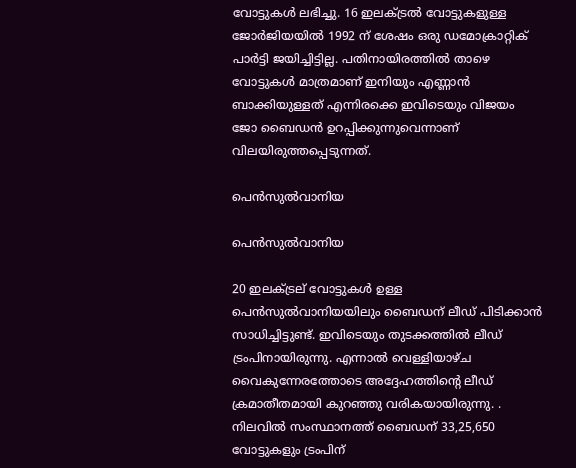വോട്ടുകള്‍ ലഭിച്ചു. 16 ഇലക്ട്രല്‍ വോട്ടുകളുള്ള ജോര്‍ജിയയില്‍ 1992 ന് ശേഷം ഒരു ഡമോക്രാറ്റിക് പാര്‍ട്ടി ജയിച്ചിട്ടില്ല. പതിനായിരത്തില്‍ താഴെ വോട്ടുകള്‍ മാത്രമാണ് ഇനിയും എണ്ണാന്‍ ബാക്കിയുള്ളത് എന്നിരക്കെ ഇവിടെയും വിജയം ജോ ബൈഡന്‍ ഉറപ്പിക്കുന്നുവെന്നാണ് വിലയിരുത്തപ്പെടുന്നത്.

പെൻ‌സുല്‍‌വാനിയ

പെൻ‌സുല്‍‌വാനിയ

20 ഇലക്ട്രല് വോട്ടുകള്‍ ഉള്ള പെൻ‌സുല്‍‌വാനിയയിലും ബൈഡന് ലീഡ് പിടിക്കാന്‍ സാധിച്ചിട്ടുണ്ട്. ഇവിടെയും തുടക്കത്തില്‍ ലീഡ് ട്രംപിനായിരുന്നു. എന്നാല്‍ വെള്ളിയാഴ്ച വൈകുന്നേരത്തോടെ അദ്ദേഹത്തിന്‍റെ ലീഡ് ക്രമാതീതമായി കുറഞ്ഞു വരികയായിരുന്നു. . നിലവില്‍ സംസ്ഥാനത്ത് ബൈഡന് 33,25,650 വോട്ടുകളും ട്രംപിന്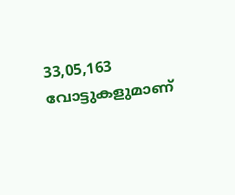33,05,163 വോട്ടുകളുമാണ്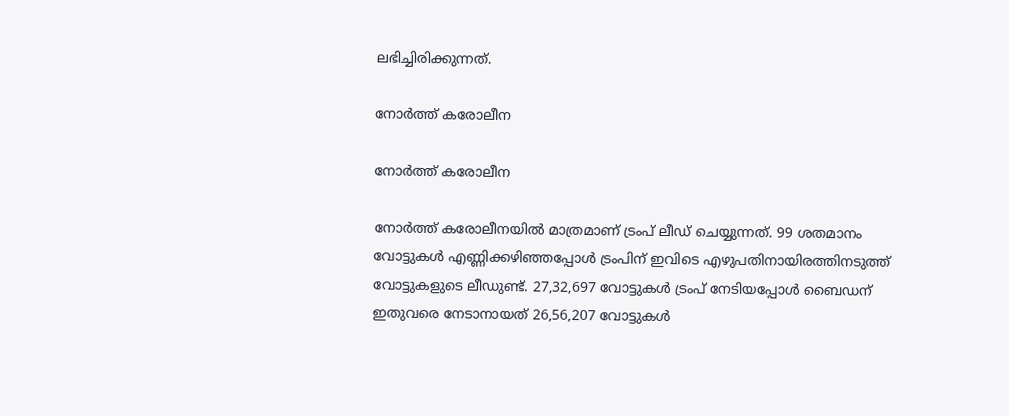ലഭിച്ചിരിക്കുന്നത്.

നോര്‍ത്ത് കരോലീന

നോര്‍ത്ത് കരോലീന

നോര്‍ത്ത് കരോലീനയില്‍ മാത്രമാണ് ട്രംപ് ലീഡ് ചെയ്യുന്നത്. 99 ശതമാനം വോട്ടുകള്‍ എണ്ണിക്കഴിഞ്ഞപ്പോള്‍ ട്രംപിന് ഇവിടെ എഴുപതിനായിരത്തിനടുത്ത് വോട്ടുകളുടെ ലീഡുണ്ട്. 27,32,697 വോട്ടുകള്‍ ട്രംപ് നേടിയപ്പോള്‍ ബൈഡന് ഇതുവരെ നേടാനായത് 26,56,207 വോട്ടുകള്‍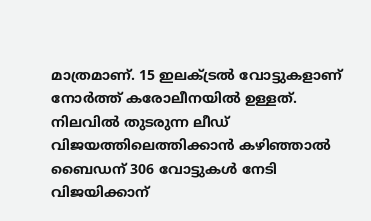മാത്രമാണ്. 15 ഇലക്ട്രല്‍ വോട്ടുകളാണ് നോര്‍ത്ത് കരോലീനയില്‍ ഉള്ളത്. നിലവില്‍ തുടരുന്ന ലീഡ് വിജയത്തിലെത്തിക്കാന്‍ കഴിഞ്ഞാല്‍ ബൈഡന് 306 വോട്ടുകള്‍ നേടി വിജയിക്കാന‍്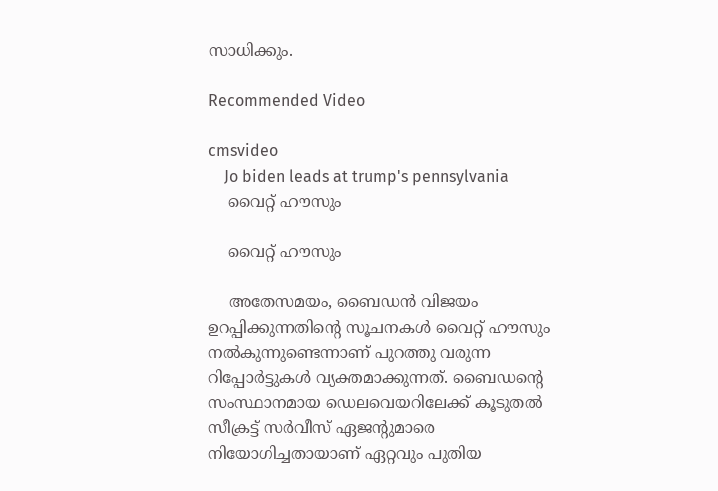സാധിക്കും.

Recommended Video

cmsvideo
    Jo biden leads at trump's pennsylvania
    വൈറ്റ് ഹൗസും

    വൈറ്റ് ഹൗസും

    അതേസമയം, ബൈഡന്‍ വിജയം ഉറപ്പിക്കുന്നതിന്‍റെ സൂചനകള്‍ വൈറ്റ് ഹൗസും നല്‍കുന്നുണ്ടെന്നാണ് പുറത്തു വരുന്ന റിപ്പോര്‍ട്ടുകള്‍ വ്യക്തമാക്കുന്നത്. ബൈഡന്‍റെ സംസ്ഥാനമായ ഡെലവെയറിലേക്ക് കൂടുതൽ സീക്രട്ട് സർവീസ് ഏജന്റുമാരെ നിയോഗിച്ചതായാണ് ഏറ്റവും പുതിയ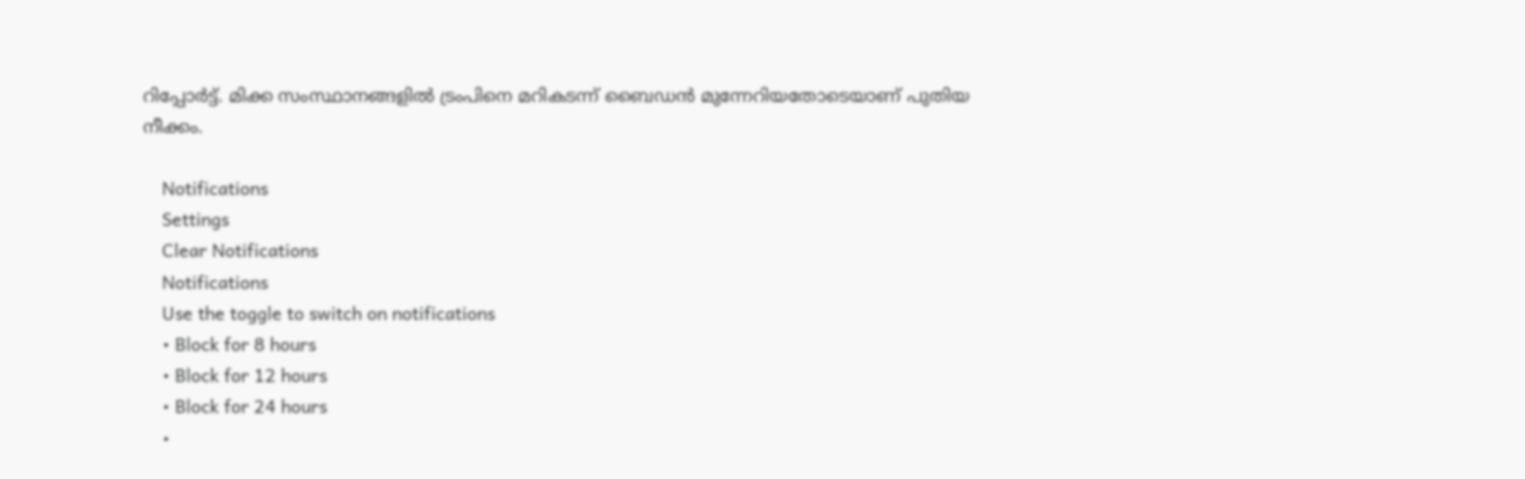റിപ്പോർട്ട്. മിക്ക സംസ്ഥാനങ്ങളില്‍ ട്രംപിനെ മറികടന്ന് ബൈഡന്‍ മുന്നേറിയതോടെയാണ് പുതിയ നീക്കം.

    Notifications
    Settings
    Clear Notifications
    Notifications
    Use the toggle to switch on notifications
    • Block for 8 hours
    • Block for 12 hours
    • Block for 24 hours
    •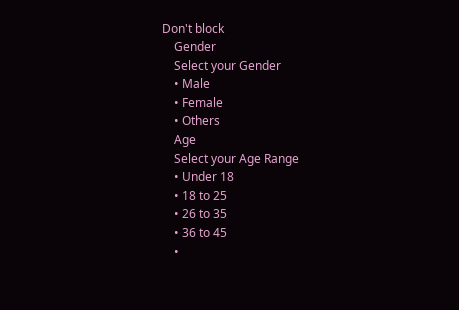Don't block
    Gender
    Select your Gender
    • Male
    • Female
    • Others
    Age
    Select your Age Range
    • Under 18
    • 18 to 25
    • 26 to 35
    • 36 to 45
    •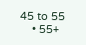45 to 55
    • 55+